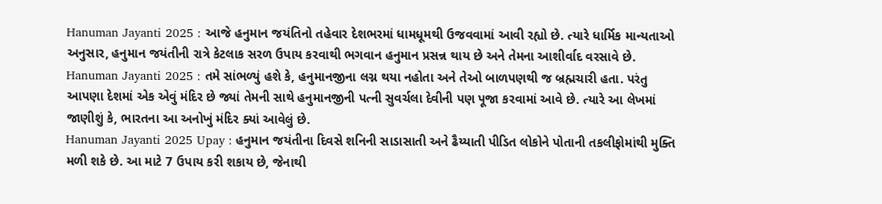Hanuman Jayanti 2025 : આજે હનુમાન જયંતિનો તહેવાર દેશભરમાં ધામધૂમથી ઉજવવામાં આવી રહ્યો છે. ત્યારે ધાર્મિક માન્યતાઓ અનુસાર, હનુમાન જયંતીની રાત્રે કેટલાક સરળ ઉપાય કરવાથી ભગવાન હનુમાન પ્રસન્ન થાય છે અને તેમના આશીર્વાદ વરસાવે છે.
Hanuman Jayanti 2025 : તમે સાંભળ્યું હશે કે, હનુમાનજીના લગ્ન થયા નહોતા અને તેઓ બાળપણથી જ બ્રહ્મચારી હતા. પરંતુ આપણા દેશમાં એક એવું મંદિર છે જ્યાં તેમની સાથે હનુમાનજીની પત્ની સુવર્ચલા દેવીની પણ પૂજા કરવામાં આવે છે. ત્યારે આ લેખમાં જાણીશું કે, ભારતના આ અનોખું મંદિર ક્યાં આવેલું છે.
Hanuman Jayanti 2025 Upay : હનુમાન જયંતીના દિવસે શનિની સાડાસાતી અને ઢૈય્યાતી પીડિત લોકોને પોતાની તકલીફોમાંથી મુક્તિ મળી શકે છે. આ માટે 7 ઉપાય કરી શકાય છે, જેનાથી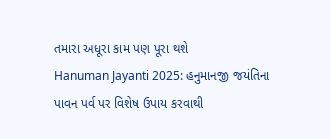તમારા અધૂરા કામ પણ પૂરા થશે
Hanuman Jayanti 2025: હનુમાનજી જયંતિના પાવન પર્વ પર વિશેષ ઉપાય કરવાથી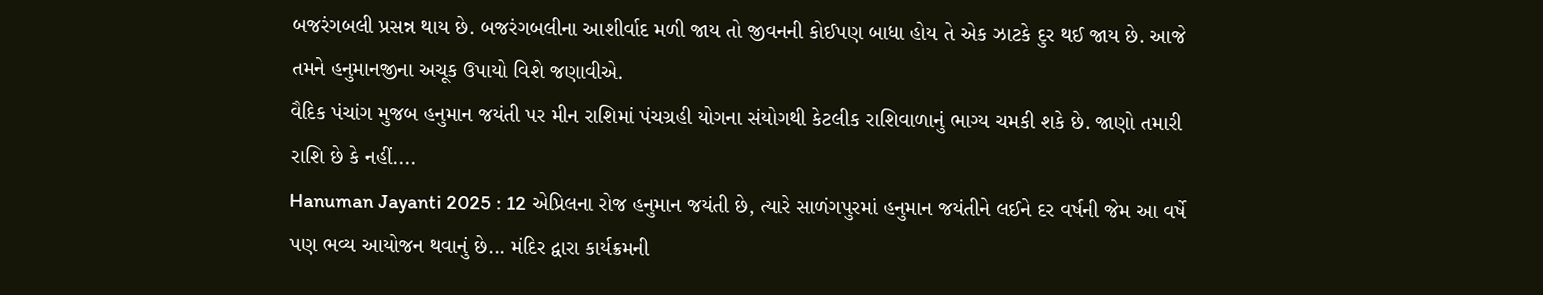બજરંગબલી પ્રસન્ન થાય છે. બજરંગબલીના આશીર્વાદ મળી જાય તો જીવનની કોઈપણ બાધા હોય તે એક ઝાટકે દુર થઈ જાય છે. આજે તમને હનુમાનજીના અચૂક ઉપાયો વિશે જણાવીએ.
વૈદિક પંચાંગ મુજબ હનુમાન જયંતી પર મીન રાશિમાં પંચગ્રહી યોગના સંયોગથી કેટલીક રાશિવાળાનું ભાગ્ય ચમકી શકે છે. જાણો તમારી રાશિ છે કે નહીં....
Hanuman Jayanti 2025 : 12 એપ્રિલના રોજ હનુમાન જયંતી છે, ત્યારે સાળંગપુરમાં હનુમાન જયંતીને લઈને દર વર્ષની જેમ આ વર્ષે પણ ભવ્ય આયોજન થવાનું છે... મંદિર દ્વારા કાર્યક્રમની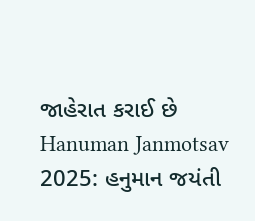જાહેરાત કરાઈ છે
Hanuman Janmotsav 2025: હનુમાન જયંતી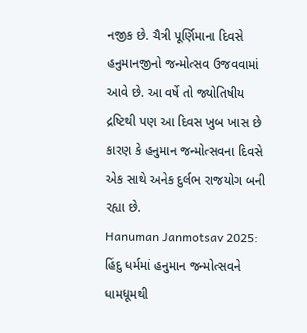નજીક છે. ચૈત્રી પૂર્ણિમાના દિવસે હનુમાનજીનો જન્મોત્સવ ઉજવવામાં આવે છે. આ વર્ષે તો જ્યોતિષીય દ્રષ્ટિથી પણ આ દિવસ ખુબ ખાસ છે કારણ કે હનુમાન જન્મોત્સવના દિવસે એક સાથે અનેક દુર્લભ રાજયોગ બની રહ્યા છે.
Hanuman Janmotsav 2025: હિંદુ ધર્મમાં હનુમાન જન્મોત્સવને ધામધૂમથી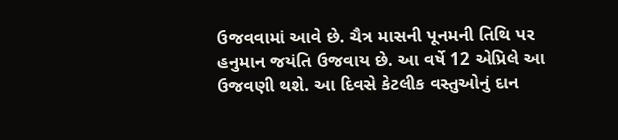ઉજવવામાં આવે છે. ચૈત્ર માસની પૂનમની તિથિ પર હનુમાન જયંતિ ઉજવાય છે. આ વર્ષે 12 એપ્રિલે આ ઉજવણી થશે. આ દિવસે કેટલીક વસ્તુઓનું દાન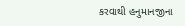કરવાથી હનુમાનજીના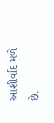આશીર્વાદ મળે છે.